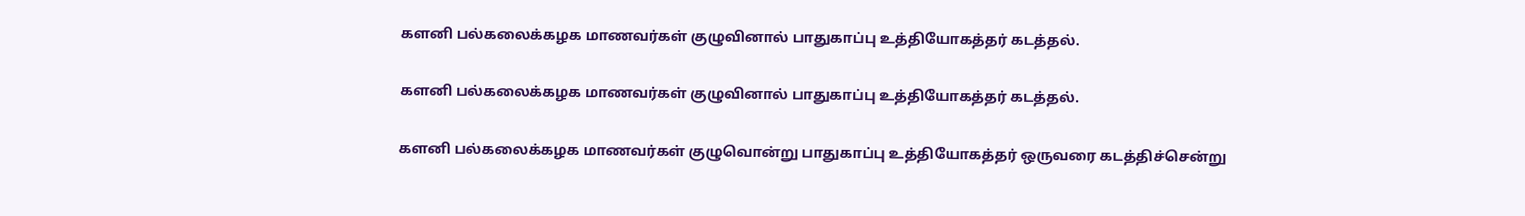களனி பல்கலைக்கழக மாணவர்கள் குழுவினால் பாதுகாப்பு உத்தியோகத்தர் கடத்தல்.

களனி பல்கலைக்கழக மாணவர்கள் குழுவினால் பாதுகாப்பு உத்தியோகத்தர் கடத்தல்.

களனி பல்கலைக்கழக மாணவர்கள் குழுவொன்று பாதுகாப்பு உத்தியோகத்தர் ஒருவரை கடத்திச்சென்று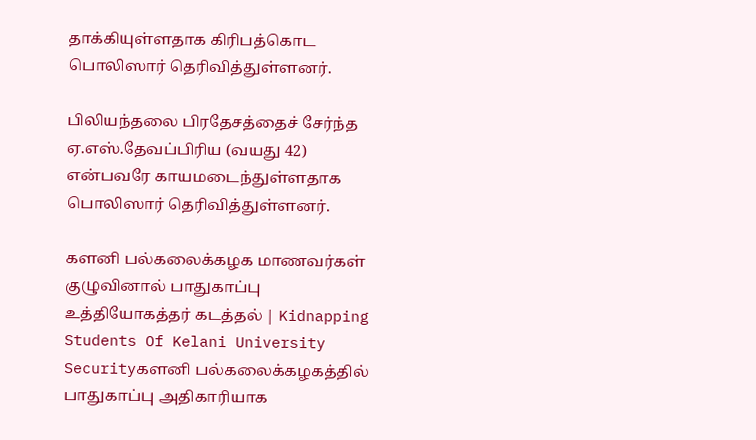தாக்கியுள்ளதாக கிரிபத்கொட பொலிஸார் தெரிவித்துள்ளனர்.

பிலியந்தலை பிரதேசத்தைச் சேர்ந்த ஏ.எஸ்.தேவப்பிரிய (வயது 42) என்பவரே காயமடைந்துள்ளதாக பொலிஸார் தெரிவித்துள்ளனர்.

களனி பல்கலைக்கழக மாணவர்கள் குழுவினால் பாதுகாப்பு உத்தியோகத்தர் கடத்தல் | Kidnapping Students Of Kelani University Securityகளனி பல்கலைக்கழகத்தில் பாதுகாப்பு அதிகாரியாக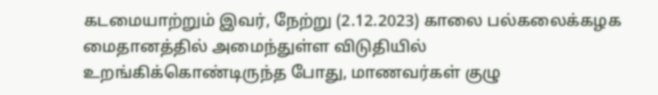கடமையாற்றும் இவர், நேற்று (2.12.2023) காலை பல்கலைக்கழக மைதானத்தில் அமைந்துள்ள விடுதியில் உறங்கிக்கொண்டிருந்த போது, மாணவர்கள் குழு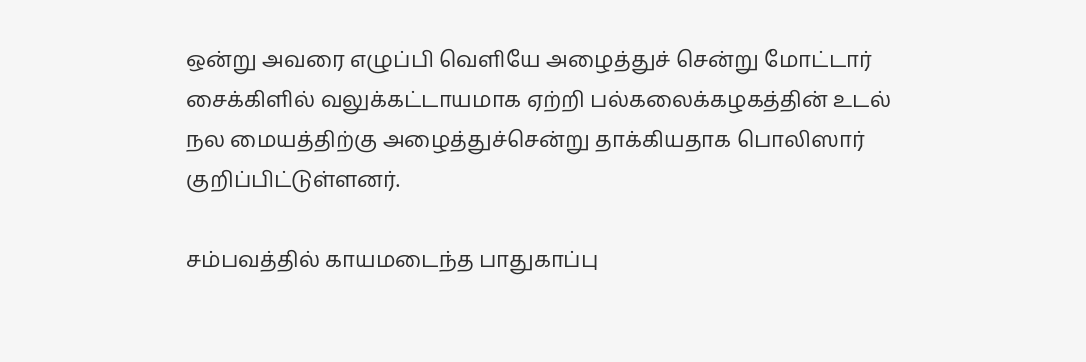ஒன்று அவரை எழுப்பி வெளியே அழைத்துச் சென்று மோட்டார் சைக்கிளில் வலுக்கட்டாயமாக ஏற்றி பல்கலைக்கழகத்தின் உடல் நல மையத்திற்கு அழைத்துச்சென்று தாக்கியதாக பொலிஸார் குறிப்பிட்டுள்ளனர்.

சம்பவத்தில் காயமடைந்த பாதுகாப்பு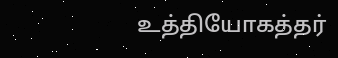உத்தியோகத்தர்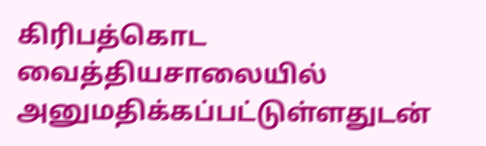கிரிபத்கொட வைத்தியசாலையில் அனுமதிக்கப்பட்டுள்ளதுடன்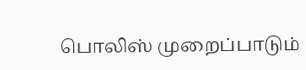பொலிஸ் முறைப்பாடும்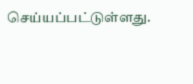செய்யப்பட்டுள்ளது.